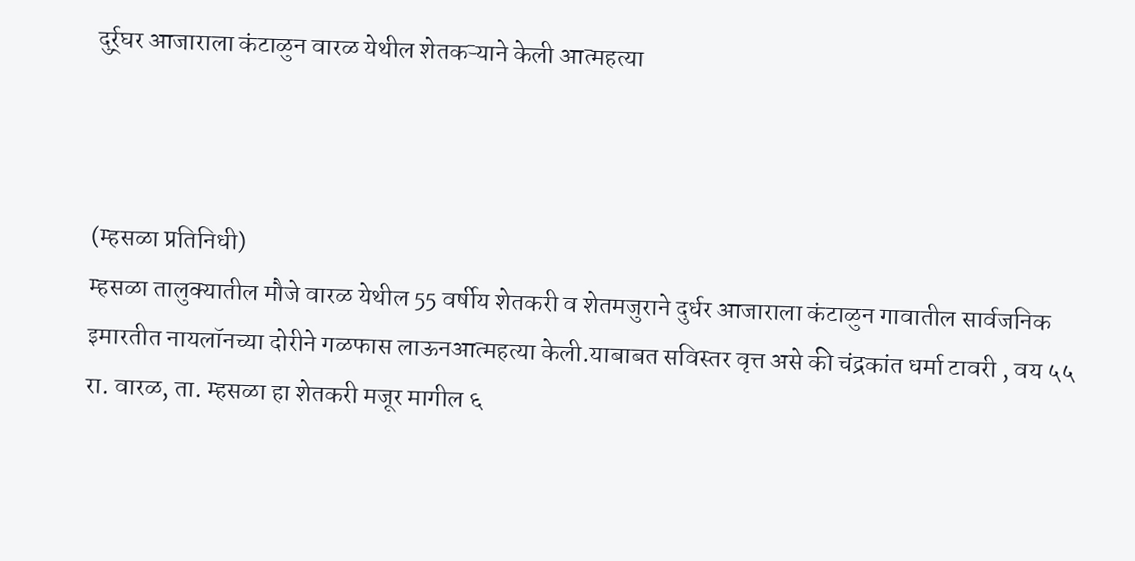दुर्र्घर आजाराला कंटाळुन वारळ येथील शेतकऱ्याने केली आत्महत्या



(म्हसळा प्रतिनिधी)
म्हसळा तालुक्यातील मौजे वारळ येथील 55 वर्षीय शेतकरी व शेतमजुराने दुर्धर आजाराला कंटाळुन गावातील सार्वजनिक इमारतीत नायलॉनच्या दोरीने गळफास लाऊनआत्महत्या केली.याबाबत सविस्तर वृत्त असे की चंद्रकांत धर्मा टावरी , वय ५५ रा. वारळ, ता. म्हसळा हा शेतकरी मजूर मागील ६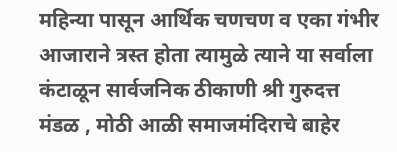महिन्या पासून आर्थिक चणचण व एका गंभीर आजाराने त्रस्त होता त्यामुळे त्याने या सर्वाला कंटाळून सार्वजनिक ठीकाणी श्री गुरुदत्त मंडळ , मोठी आळी समाजमंदिराचे बाहेर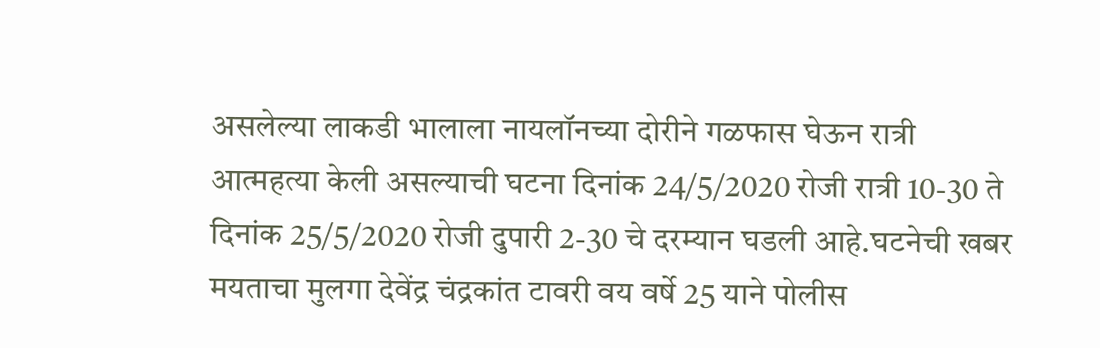असलेल्या लाकडी भालाला नायलॉनच्या दोरीने गळफास घेऊन रात्री आत्महत्या केली असल्याची घटना दिनांक 24/5/2020 रोजी रात्री 10-30 ते दिनांक 25/5/2020 रोजी दुपारी 2-30 चे दरम्यान घडली आहे.घटनेची खबर मयताचा मुलगा देवेंद्र चंद्रकांत टावरी वय वर्षे 25 याने पोलीस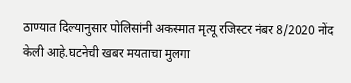ठाण्यात दिल्यानुसार पोलिसांनी अकस्मात मृत्यू रजिस्टर नंबर 8/2020 नोंद केली आहे.घटनेची खबर मयताचा मुलगा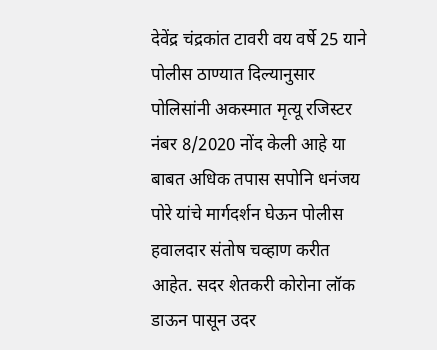देवेंद्र चंद्रकांत टावरी वय वर्षे 25 याने पोलीस ठाण्यात दिल्यानुसार पोलिसांनी अकस्मात मृत्यू रजिस्टर नंबर 8/2020 नोंद केली आहे या बाबत अधिक तपास सपोनि धनंजय पोरे यांचे मार्गदर्शन घेऊन पोलीस हवालदार संतोष चव्हाण करीत आहेत. सदर शेतकरी कोरोना लॉक डाऊन पासून उदर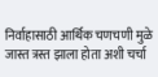निर्वाहासाठी आर्थिक चणचणी मुळे जास्त त्रस्त झाला होता अशी चर्चा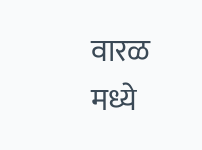वारळ मध्ये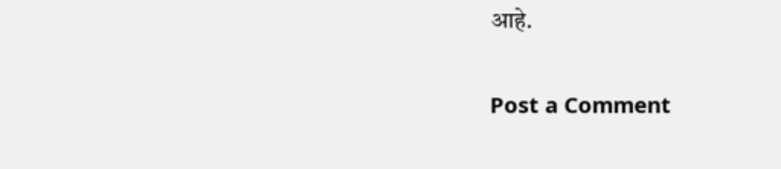आहे.

Post a Comment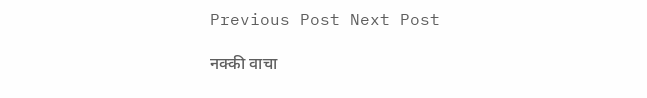Previous Post Next Post

नक्की वाचा